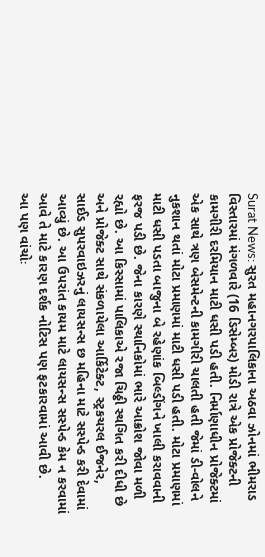Surat News: સુરત મહાનગરપાલિકાના અઠવા ઝોનમાં ભીમરાડ વિસ્તારમાં મંગળવારે (16 ડિસેમ્બર) મોડી રાત્રે એક પ્રોજેક્ટની કામગીરી દરમિયાન માટી ધસી પડી હતી. નિર્માણાધીન પ્રોજેક્ટમાં એક સાથે ત્રણ બેસમેન્ટની કામગીરી ચાલતી હતી જેમાં ડી-વોલને નુકશાન થતાં મોટા પ્રમાણમાં માટી ધસી પડી હતી. મોટા પ્રમાણમાં માટી ધસી પડતા બાજુના બે રહેણાંક બિલ્ડીંગને ખાલી કરાવવાની ફરજ પડી છે. જેના કારણે સ્થાનિકોમાં ભારે આક્રોશ જોવા મળી રહ્યો છે. આ કિસ્સામાં પાલિકાએ રજા ચિઠ્ઠી સ્થગિત કરી દીધી છે અને પ્રોજેક્ટ સાથે સંકળાયેલા આર્કિટેક્ટ, સ્ટ્રકચરલ ઈજનેર, સાઈડ સુપરવાઇઝરનું લાયસન્સ છ મહિના માટે સસ્પેન્ડ કરી દેવામાં આવ્યું છે. આ ઉપરાંત કાયમ માટે લાયસન્સ સસ્પેન્ડ કેમ ન કરવામાં આવે તે માટે કારણ દર્શક નોટિસ પણ ફટકારવામાં આવી છે.
આ પણ વાંચોઃ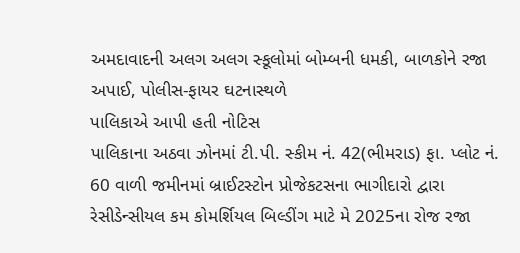અમદાવાદની અલગ અલગ સ્કૂલોમાં બોમ્બની ધમકી, બાળકોને રજા અપાઈ, પોલીસ-ફાયર ઘટનાસ્થળે
પાલિકાએ આપી હતી નોટિસ
પાલિકાના અઠવા ઝોનમાં ટી.પી. સ્કીમ નં. 42(ભીમરાડ) ફા. પ્લોટ નં. 60 વાળી જમીનમાં બ્રાઈટસ્ટોન પ્રોજેકટસના ભાગીદારો દ્વારા રેસીડેન્સીયલ કમ કોમર્શિયલ બિલ્ડીંગ માટે મે 2025ના રોજ રજા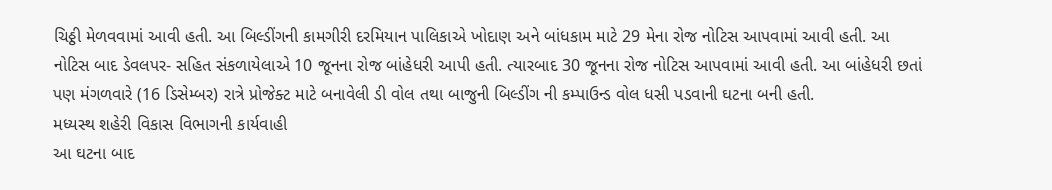ચિઠ્ઠી મેળવવામાં આવી હતી. આ બિલ્ડીંગની કામગીરી દરમિયાન પાલિકાએ ખોદાણ અને બાંધકામ માટે 29 મેના રોજ નોટિસ આપવામાં આવી હતી. આ નોટિસ બાદ ડેવલપર- સહિત સંકળાયેલાએ 10 જૂનના રોજ બાંહેધરી આપી હતી. ત્યારબાદ 30 જૂનના રોજ નોટિસ આપવામાં આવી હતી. આ બાંહેધરી છતાં પણ મંગળવારે (16 ડિસેમ્બર) રાત્રે પ્રોજેક્ટ માટે બનાવેલી ડી વોલ તથા બાજુની બિલ્ડીંગ ની કમ્પાઉન્ડ વોલ ધસી પડવાની ઘટના બની હતી.
મધ્યસ્થ શહેરી વિકાસ વિભાગની કાર્યવાહી
આ ઘટના બાદ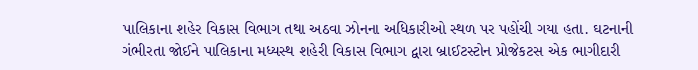પાલિકાના શહેર વિકાસ વિભાગ તથા અઠવા ઝોનના અધિકારીઓ સ્થળ પર પહોંચી ગયા હતા. ઘટનાની ગંભીરતા જોઈને પાલિકાના મધ્યસ્થ શહેરી વિકાસ વિભાગ દ્વારા બ્રાઈટસ્ટોન પ્રોજેકટસ એક ભાગીદારી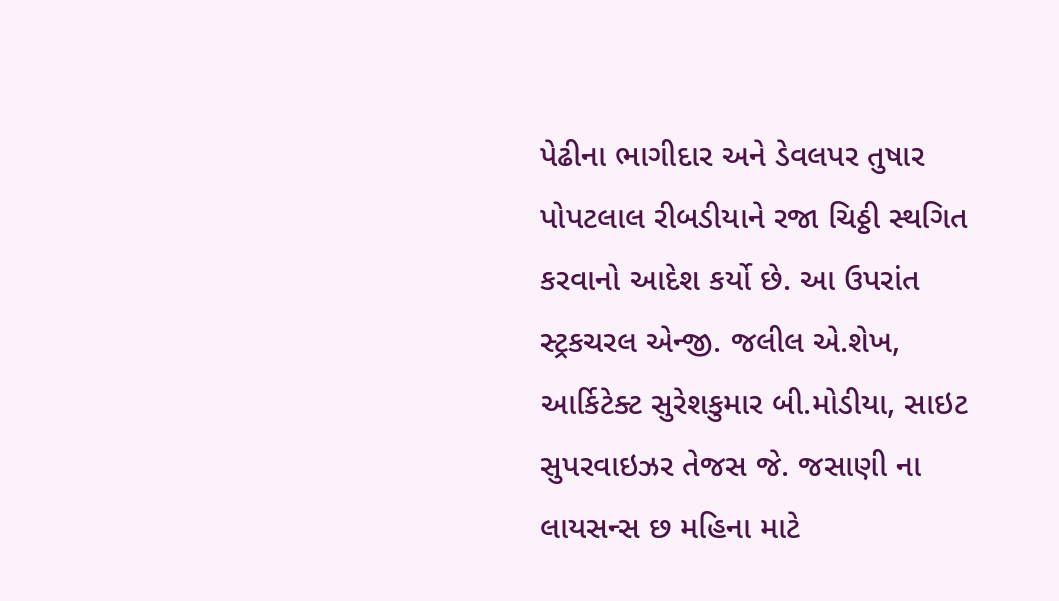પેઢીના ભાગીદાર અને ડેવલપર તુષાર પોપટલાલ રીબડીયાને રજા ચિઠ્ઠી સ્થગિત કરવાનો આદેશ કર્યો છે. આ ઉપરાંત સ્ટ્રકચરલ એન્જી. જલીલ એ.શેખ, આર્કિટેક્ટ સુરેશકુમાર બી.મોડીયા, સાઇટ સુપરવાઇઝર તેજસ જે. જસાણી ના લાયસન્સ છ મહિના માટે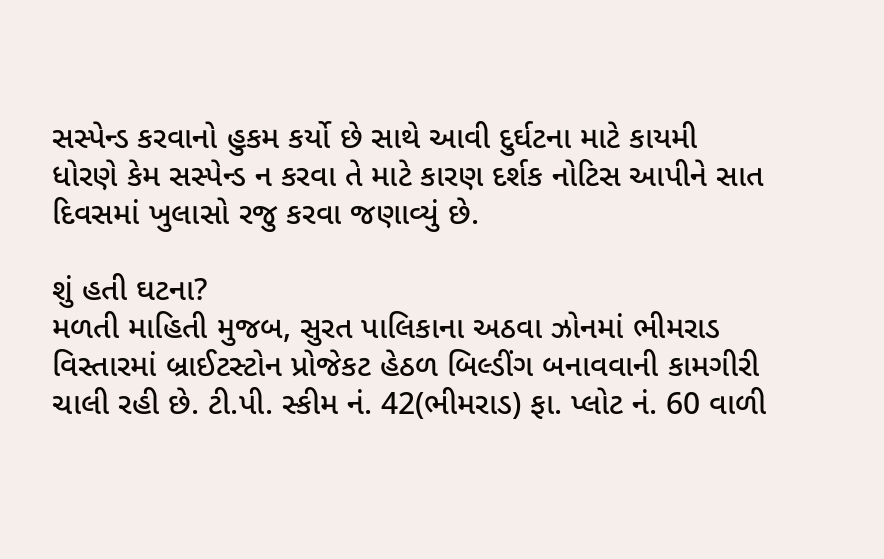સસ્પેન્ડ કરવાનો હુકમ કર્યો છે સાથે આવી દુર્ઘટના માટે કાયમી ધોરણે કેમ સસ્પેન્ડ ન કરવા તે માટે કારણ દર્શક નોટિસ આપીને સાત દિવસમાં ખુલાસો રજુ કરવા જણાવ્યું છે.

શું હતી ઘટના?
મળતી માહિતી મુજબ, સુરત પાલિકાના અઠવા ઝોનમાં ભીમરાડ વિસ્તારમાં બ્રાઈટસ્ટોન પ્રોજેકટ હેઠળ બિલ્ડીંગ બનાવવાની કામગીરી ચાલી રહી છે. ટી.પી. સ્કીમ નં. 42(ભીમરાડ) ફા. પ્લોટ નં. 60 વાળી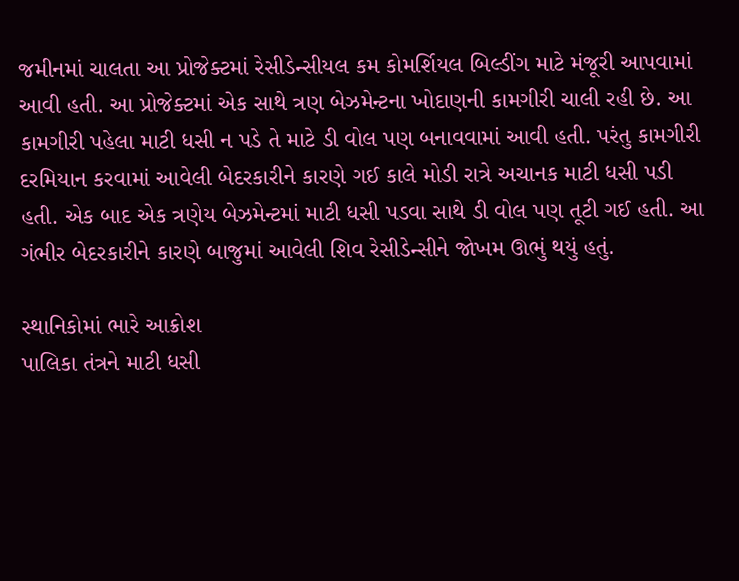જમીનમાં ચાલતા આ પ્રોજેક્ટમાં રેસીડેન્સીયલ કમ કોમર્શિયલ બિલ્ડીંગ માટે મંજૂરી આપવામાં આવી હતી. આ પ્રોજેક્ટમાં એક સાથે ત્રણ બેઝમેન્ટના ખોદાણની કામગીરી ચાલી રહી છે. આ કામગીરી પહેલા માટી ધસી ન પડે તે માટે ડી વોલ પણ બનાવવામાં આવી હતી. પરંતુ કામગીરી દરમિયાન કરવામાં આવેલી બેદરકારીને કારણે ગઈ કાલે મોડી રાત્રે અચાનક માટી ધસી પડી હતી. એક બાદ એક ત્રણેય બેઝમેન્ટમાં માટી ધસી પડવા સાથે ડી વોલ પણ તૂટી ગઈ હતી. આ ગંભીર બેદરકારીને કારણે બાજુમાં આવેલી શિવ રેસીડેન્સીને જોખમ ઊભું થયું હતું.

સ્થાનિકોમાં ભારે આક્રોશ
પાલિકા તંત્રને માટી ધસી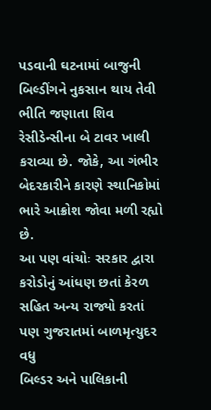પડવાની ઘટનામાં બાજુની બિલ્ડીંગને નુકસાન થાય તેવી ભીતિ જણાતા શિવ રેસીડેન્સીના બે ટાવર ખાલી કરાવ્યા છે. જોકે, આ ગંભીર બેદરકારીને કારણે સ્થાનિકોમાં ભારે આક્રોશ જોવા મળી રહ્યો છે.
આ પણ વાંચોઃ સરકાર દ્વારા કરોડોનું આંધણ છતાં કેરળ સહિત અન્ય રાજ્યો કરતાં પણ ગુજરાતમાં બાળમૃત્યુદર વધુ
બિલ્ડર અને પાલિકાની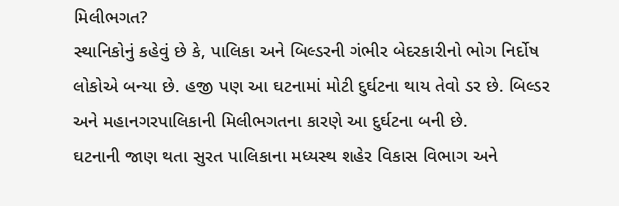મિલીભગત?
સ્થાનિકોનું કહેવું છે કે, પાલિકા અને બિલ્ડરની ગંભીર બેદરકારીનો ભોગ નિર્દોષ લોકોએ બન્યા છે. હજી પણ આ ઘટનામાં મોટી દુર્ઘટના થાય તેવો ડર છે. બિલ્ડર અને મહાનગરપાલિકાની મિલીભગતના કારણે આ દુર્ઘટના બની છે.
ઘટનાની જાણ થતા સુરત પાલિકાના મધ્યસ્થ શહેર વિકાસ વિભાગ અને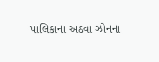પાલિકાના અઠવા ઝોનના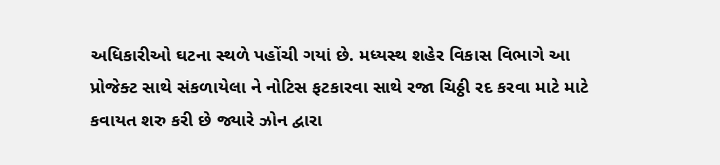અધિકારીઓ ઘટના સ્થળે પહોંચી ગયાં છે. મધ્યસ્થ શહેર વિકાસ વિભાગે આ પ્રોજેક્ટ સાથે સંકળાયેલા ને નોટિસ ફટકારવા સાથે રજા ચિઠ્ઠી રદ કરવા માટે માટે કવાયત શરુ કરી છે જ્યારે ઝોન દ્વારા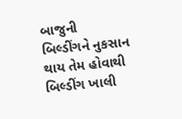બાજુની બિલ્ડીંગને નુકસાન થાય તેમ હોવાથી બિલ્ડીંગ ખાલી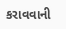કરાવવાની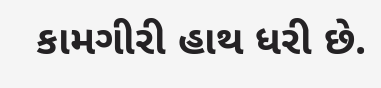કામગીરી હાથ ધરી છે.